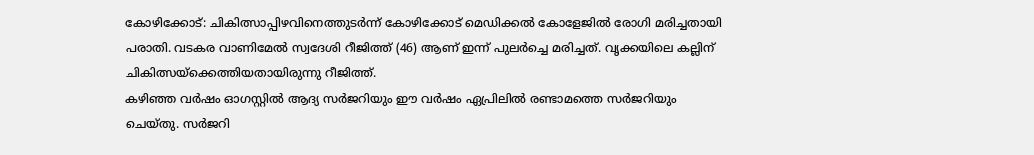കോഴിക്കോട്: ചികിത്സാപ്പിഴവിനെത്തുടർന്ന് കോഴിക്കോട് മെഡിക്കൽ കോളേജിൽ രോഗി മരിച്ചതായി പരാതി. വടകര വാണിമേൽ സ്വദേശി റീജിത്ത് (46) ആണ് ഇന്ന് പുലർച്ചെ മരിച്ചത്. വൃക്കയിലെ കല്ലിന് ചികിത്സയ്ക്കെത്തിയതായിരുന്നു റീജിത്ത്.
കഴിഞ്ഞ വർഷം ഓഗസ്റ്റിൽ ആദ്യ സർജറിയും ഈ വർഷം ഏപ്രിലിൽ രണ്ടാമത്തെ സർജറിയും ചെയ്തു. സർജറി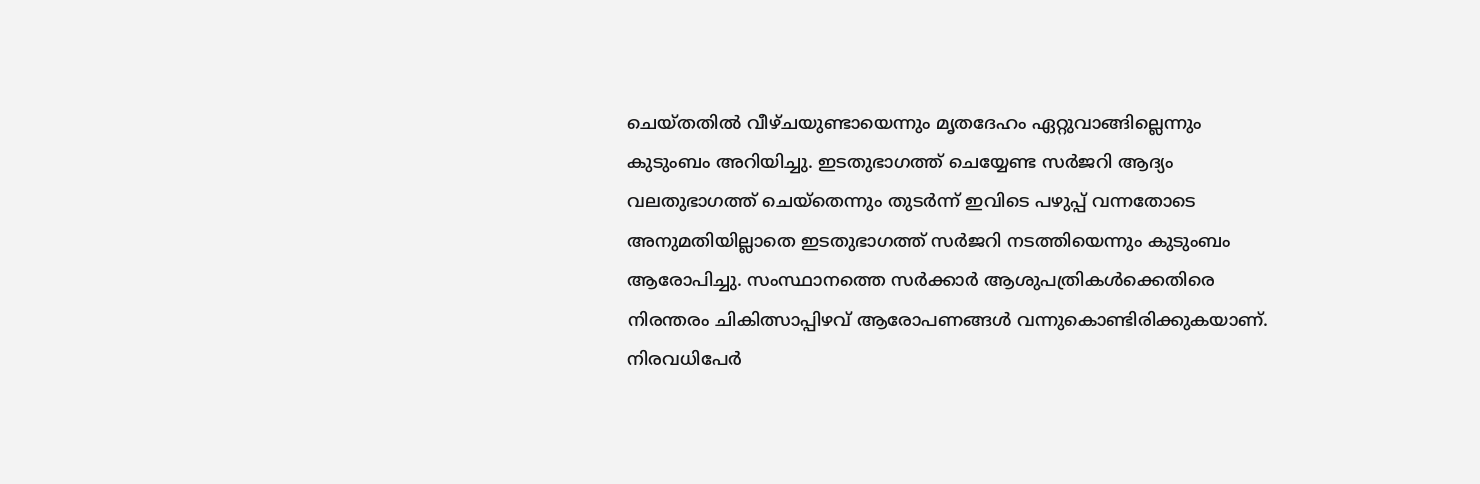ചെയ്തതിൽ വീഴ്ചയുണ്ടായെന്നും മൃതദേഹം ഏറ്റുവാങ്ങില്ലെന്നും കുടുംബം അറിയിച്ചു. ഇടതുഭാഗത്ത് ചെയ്യേണ്ട സർജറി ആദ്യം വലതുഭാഗത്ത് ചെയ്തെന്നും തുടർന്ന് ഇവിടെ പഴുപ്പ് വന്നതോടെ അനുമതിയില്ലാതെ ഇടതുഭാഗത്ത് സർജറി നടത്തിയെന്നും കുടുംബം ആരോപിച്ചു. സംസ്ഥാനത്തെ സർക്കാർ ആശുപത്രികൾക്കെതിരെ നിരന്തരം ചികിത്സാപ്പിഴവ് ആരോപണങ്ങൾ വന്നുകൊണ്ടിരിക്കുകയാണ്. നിരവധിപേർ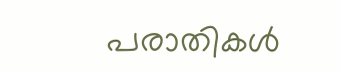പരാതികൾ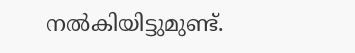നൽകിയിട്ടുമുണ്ട്.